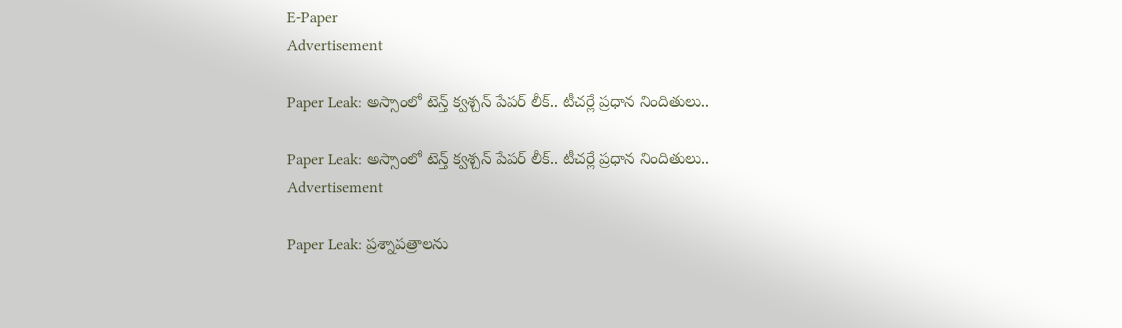E-Paper
Advertisement

Paper Leak: అస్సాంలో టెన్త్ క్వశ్చన్ పేపర్ లీక్.. టీచర్లే ప్రధాన నిందితులు..

Paper Leak: అస్సాంలో టెన్త్ క్వశ్చన్ పేపర్ లీక్.. టీచర్లే ప్రధాన నిందితులు..
Advertisement

Paper Leak: ప్రశ్నాపత్రాలను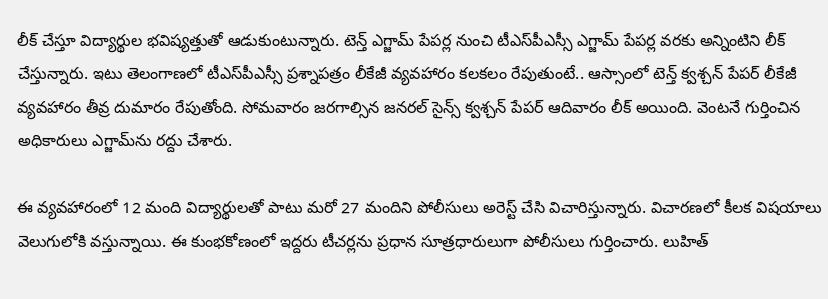లీక్ చేస్తూ విద్యార్థుల భవిష్యత్తుతో ఆడుకుంటున్నారు. టెన్త్ ఎగ్జామ్ పేపర్ల నుంచి టీఎస్‌పీఎస్సీ ఎగ్జామ్ పేపర్ల వరకు అన్నింటిని లీక్ చేస్తున్నారు. ఇటు తెలంగాణలో టీఎస్‌పీఎస్సీ ప్రశ్నాపత్రం లీకేజీ వ్యవహారం కలకలం రేపుతుంటే.. ఆస్సాంలో టెన్త్ క్వశ్చన్ పేపర్ లీకేజీ వ్యవహారం తీవ్ర దుమారం రేపుతోంది. సోమవారం జరగాల్సిన జనరల్ సైన్స్ క్వశ్చన్ పేపర్ ఆదివారం లీక్ అయింది. వెంటనే గుర్తించిన అధికారులు ఎగ్జామ్‌ను రద్దు చేశారు.

ఈ వ్యవహారంలో 12 మంది విద్యార్థులతో పాటు మరో 27 మందిని పోలీసులు అరెస్ట్ చేసి విచారిస్తున్నారు. విచారణలో కీలక విషయాలు వెలుగులోకి వస్తున్నాయి. ఈ కుంభకోణంలో ఇద్దరు టీచర్లను ప్రధాన సూత్రధారులుగా పోలీసులు గుర్తించారు. లుహిత్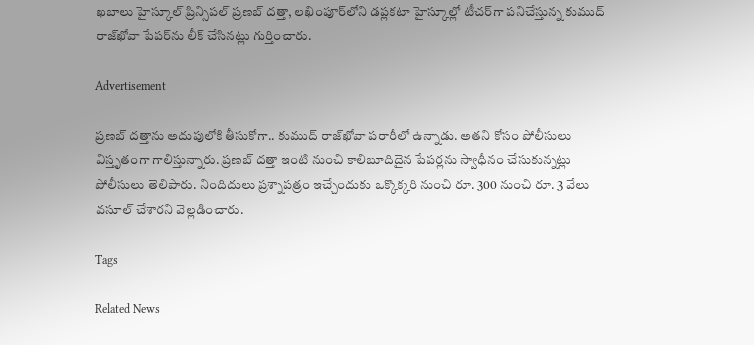ఖబాలు హైస్కూల్ ప్రిన్సిపల్‌ ప్రణబ్ దత్తా, లఖింపూర్‌లోని డప్లకటా హైస్కూల్లో టీచర్‌గా పనిచేస్తున్న కుముద్ రాజ్‌ఖోవా పేపర్‌ను లీక్ చేసినట్లు గుర్తించారు.

Advertisement

ప్రణబ్ దత్తాను అదుపులోకి తీసుకోగా.. కుముద్ రాజ్‌ఖోవా పరారీలో ఉన్నాడు. అతని కోసం పోలీసులు విస్తృతంగా గాలిస్తున్నారు. ప్రణబ్ దత్తా ఇంటి నుంచి కాలిబూదిదైన పేపర్లను స్వాధీనం చేసుకున్నట్లు పోలీసులు తెలిపారు. నిందిదులు ప్రశ్నాపత్రం ఇచ్చేందుకు ఒక్కొక్కరి నుంచి రూ. 300 నుంచి రూ. 3 వేలు వసూల్ చేశారని వెల్లడించారు.

Tags

Related News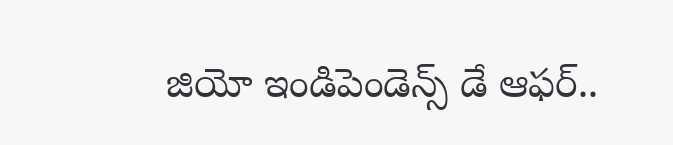జియో ఇండిపెండెన్స్ డే ఆఫర్..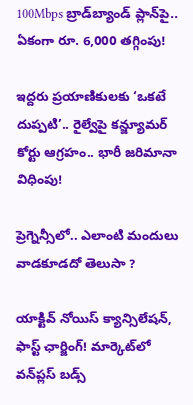100Mbps బ్రాడ్‌బ్యాండ్ ప్లాన్‌పై.. ఏకంగా రూ. 6,000 తగ్గింపు!

ఇద్దరు ప్రయాణికులకు ‘ఒకటే దుప్పటి’.. రైల్వేపై కన్జ్యూమర్ కోర్టు ఆగ్రహం.. భారీ జరిమానా విధింపు!

ప్రెగ్నెన్సీలో.. ఎలాంటి మందులు వాడకూడదో తెలుసా ?

యాక్టివ్ నోయిస్ క్యాన్సిలేషన్, ఫాస్ట్ ఛార్జింగ్! మార్కెట్‌లో వన్‌ప్లస్ బడ్స్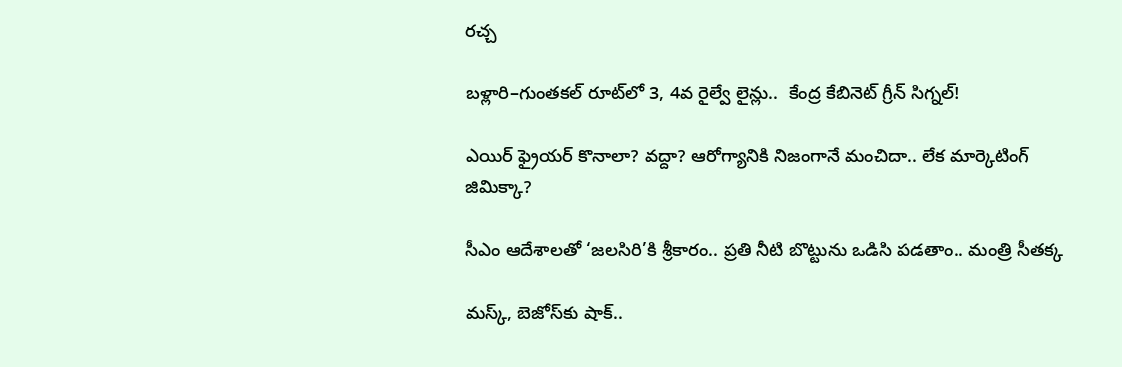రచ్చ

బళ్లారి–గుంతకల్ రూట్‌లో 3, 4వ రైల్వే లైన్లు..  కేంద్ర కేబినెట్ గ్రీన్ సిగ్నల్!

ఎయిర్ ఫ్రైయర్ కొనాలా? వద్దా? ఆరోగ్యానికి నిజంగానే మంచిదా.. లేక మార్కెటింగ్ జిమిక్కా?

సీఎం ఆదేశాలతో ‘జలసిరి’కి శ్రీకారం.. ప్రతి నీటి బొట్టును ఒడిసి పడతాం.. మంత్రి సీతక్క

మస్క్, బెజోస్‌కు షాక్..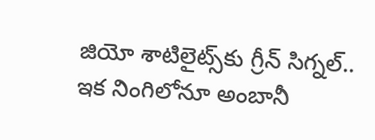జియో శాటిలైట్స్‌కు గ్రీన్ సిగ్నల్.. ఇక నింగిలోనూ అంబానీ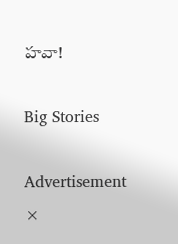హవా!

Big Stories

Advertisement
×